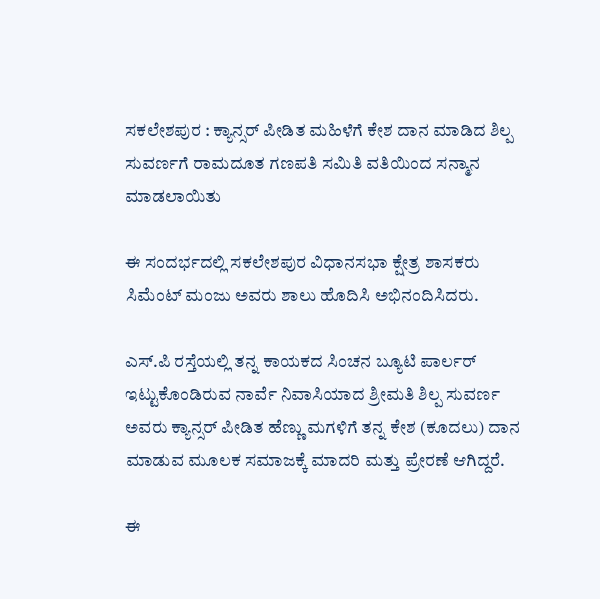ಸಕಲೇಶಪುರ : ಕ್ಯಾನ್ಸರ್ ಪೀಡಿತ ಮಹಿಳೆಗೆ ಕೇಶ ದಾನ ಮಾಡಿದ ಶಿಲ್ಪ ಸುವರ್ಣಗೆ ರಾಮದೂತ ಗಣಪತಿ ಸಮಿತಿ ವತಿಯಿಂದ ಸನ್ಮಾನ ಮಾಡಲಾಯಿತು

ಈ ಸಂದರ್ಭದಲ್ಲಿ ಸಕಲೇಶಪುರ ವಿಧಾನಸಭಾ ಕ್ಷೇತ್ರ ಶಾಸಕರು ಸಿಮೆಂಟ್ ಮಂಜು ಅವರು ಶಾಲು ಹೊದಿಸಿ ಅಭಿನಂದಿಸಿದರು.

ಎಸ್.ಪಿ ರಸ್ತೆಯಲ್ಲಿ ತನ್ನ ಕಾಯಕದ ಸಿಂಚನ ಬ್ಯೂಟಿ ಪಾರ್ಲರ್ ಇಟ್ಟುಕೊಂಡಿರುವ ನಾರ್ವೆ ನಿವಾಸಿಯಾದ ಶ್ರೀಮತಿ ಶಿಲ್ಪ ಸುವರ್ಣ ಅವರು ಕ್ಯಾನ್ಸರ್ ಪೀಡಿತ ಹೆಣ್ಣು ಮಗಳಿಗೆ ತನ್ನ ಕೇಶ (ಕೂದಲು) ದಾನ ಮಾಡುವ ಮೂಲಕ ಸಮಾಜಕ್ಕೆ ಮಾದರಿ ಮತ್ತು ಪ್ರೇರಣೆ ಆಗಿದ್ದರೆ.

ಈ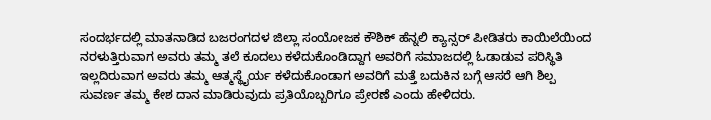ಸಂದರ್ಭದಲ್ಲಿ ಮಾತನಾಡಿದ ಬಜರಂಗದಳ ಜಿಲ್ಲಾ ಸಂಯೋಜಕ ಕೌಶಿಕ್ ಹೆನ್ನಲಿ ಕ್ಯಾನ್ಸರ್ ಪೀಡಿತರು ಕಾಯಿಲೆಯಿಂದ ನರಳುತ್ತಿರುವಾಗ ಅವರು ತಮ್ಮ ತಲೆ ಕೂದಲು ಕಳೆದುಕೊಂಡಿದ್ದಾಗ ಅವರಿಗೆ ಸಮಾಜದಲ್ಲಿ ಓಡಾಡುವ ಪರಿಸ್ಥಿತಿ ಇಲ್ಲದಿರುವಾಗ ಅವರು ತಮ್ಮ ಆತ್ಮಸ್ಥೈರ್ಯ ಕಳೆದುಕೊಂಡಾಗ ಅವರಿಗೆ ಮತ್ತೆ ಬದುಕಿನ ಬಗ್ಗೆ ಆಸರೆ ಆಗಿ ಶಿಲ್ಪ ಸುವರ್ಣ ತಮ್ಮ ಕೇಶ ದಾನ ಮಾಡಿರುವುದು ಪ್ರತಿಯೊಬ್ಬರಿಗೂ ಪ್ರೇರಣೆ ಎಂದು ಹೇಳಿದರು.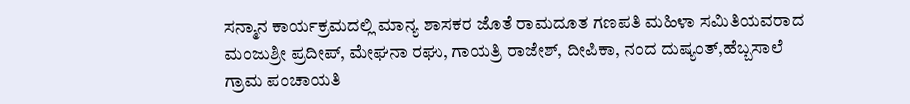ಸನ್ಮಾನ ಕಾರ್ಯಕ್ರಮದಲ್ಲಿ ಮಾನ್ಯ ಶಾಸಕರ ಜೊತೆ ರಾಮದೂತ ಗಣಪತಿ ಮಹಿಳಾ ಸಮಿತಿಯವರಾದ ಮಂಜುಶ್ರೀ ಪ್ರದೀಪ್, ಮೇಘನಾ ರಘು, ಗಾಯತ್ರಿ ರಾಜೇಶ್, ದೀಪಿಕಾ, ನಂದ ದುಷ್ಯಂತ್,ಹೆಬ್ಬಸಾಲೆ ಗ್ರಾಮ ಪಂಚಾಯತಿ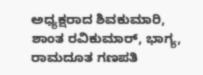ಅಧ್ಯಕ್ಷರಾದ ಶಿವಕುಮಾರಿ, ಶಾಂತ ರವಿಕುಮಾರ್, ಭಾಗ್ಯ, ರಾಮದೂತ ಗಣಪತಿ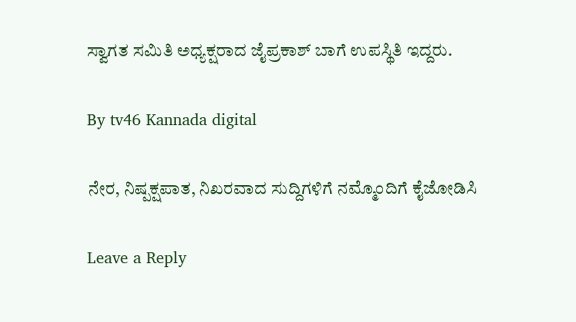ಸ್ವಾಗತ ಸಮಿತಿ ಅಧ್ಯಕ್ಷರಾದ ಜೈಪ್ರಕಾಶ್ ಬಾಗೆ ಉಪಸ್ಥಿತಿ ಇದ್ದರು.

By tv46 Kannada digital

ನೇರ, ನಿಷ್ಪಕ್ಷಪಾತ, ನಿಖರವಾದ ಸುದ್ದಿಗಳಿಗೆ ನಮ್ಮೊಂದಿಗೆ ಕೈಜೋಡಿಸಿ

Leave a Reply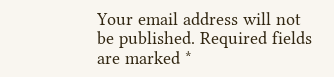Your email address will not be published. Required fields are marked *